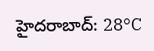హైదరాబాద్: 28°C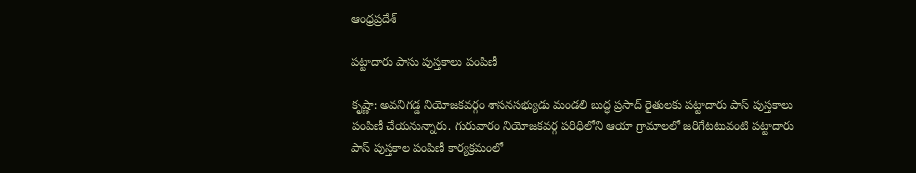ఆంధ్రప్రదేశ్

పట్టాదారు పాసు పుస్తకాలు పంపిణీ

కృష్ణా: అవనిగడ్డ నియోజకవర్గం శాసనసభ్యుడు మండలి బుద్ధ ప్రసాద్ రైతులకు పట్టాదారు పాస్ పుస్తకాలు పంపిణీ చేయనున్నారు. గురువారం నియోజకవర్గ పరిధిలోని ఆయా గ్రామాలలో జరిగేటటువంటి పట్టాదారు పాస్ పుస్తకాల పంపిణీ కార్యక్రమంలో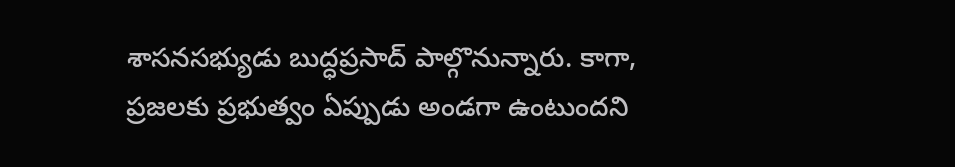శాసనసభ్యుడు బుద్ధప్రసాద్ పాల్గొనున్నారు. కాగా, ప్రజలకు ప్రభుత్వం ఏప్పుడు అండగా ఉంటుందని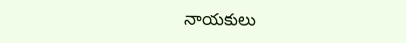నాయకులు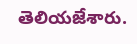తెలియజేశారు.